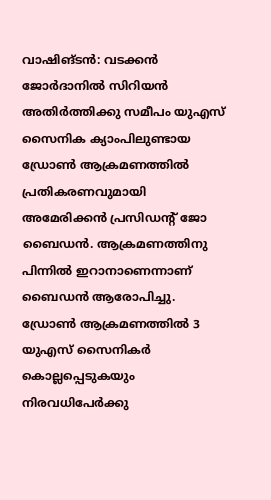വാഷിങ്ടൻ: വടക്കൻ ജോർദാനിൽ സിറിയൻ അതിർത്തിക്കു സമീപം യുഎസ് സൈനിക ക്യാംപിലുണ്ടായ ഡ്രോൺ ആക്രമണത്തിൽ പ്രതികരണവുമായി അമേരിക്കൻ പ്രസിഡന്റ് ജോ ബൈഡൻ. ആക്രമണത്തിനു പിന്നിൽ ഇറാനാണെന്നാണ് ബൈഡൻ ആരോപിച്ചു. ഡ്രോൺ ആക്രമണത്തിൽ 3 യുഎസ് സൈനികർ കൊല്ലപ്പെടുകയും നിരവധിപേർക്കു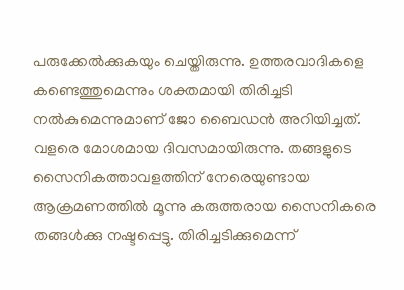പരുക്കേൽക്കുകയും ചെയ്തിരുന്നു. ഉത്തരവാദികളെ കണ്ടെത്തുമെന്നും ശക്തമായി തിരിച്ചടി നൽകുമെന്നുമാണ് ജോ ബൈഡൻ അറിയിച്ചത്.
വളരെ മോശമായ ദിവസമായിരുന്നു. തങ്ങളുടെ സൈനികത്താവളത്തിന് നേരെയുണ്ടായ ആക്രമണത്തിൽ മൂന്നു കരുത്തരായ സൈനികരെ തങ്ങൾക്കു നഷ്ടപ്പെട്ടു. തിരിച്ചടിക്കുമെന്ന്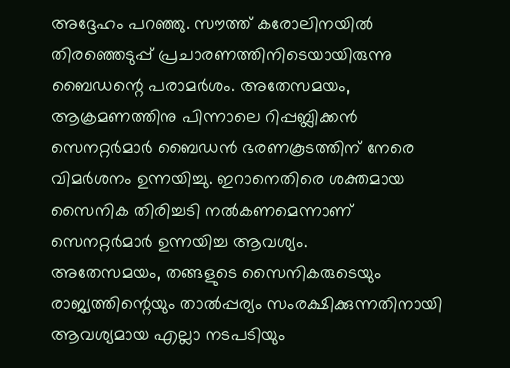അദ്ദേഹം പറഞ്ഞു. സൗത്ത് കരോലിനയിൽ തിരഞ്ഞെടുപ്പ് പ്രചാരണത്തിനിടെയായിരുന്നു ബൈഡന്റെ പരാമർശം. അതേസമയം, ആക്രമണത്തിനു പിന്നാലെ റിപ്പബ്ലിക്കൻ സെനറ്റർമാർ ബൈഡൻ ഭരണകൂടത്തിന് നേരെ വിമർശനം ഉന്നയിച്ചു. ഇറാനെതിരെ ശക്തമായ സൈനിക തിരിച്ചടി നൽകണമെന്നാണ് സെനറ്റർമാർ ഉന്നയിച്ച ആവശ്യം.
അതേസമയം, തങ്ങളുടെ സൈനികരുടെയും രാജ്യത്തിന്റെയും താൽപ്പര്യം സംരക്ഷിക്കുന്നതിനായി ആവശ്യമായ എല്ലാ നടപടിയും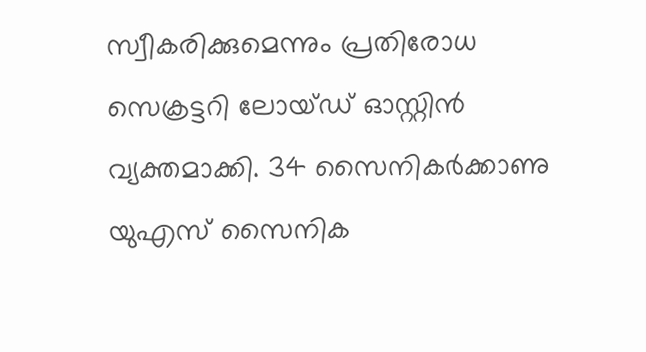സ്വീകരിക്കുമെന്നും പ്രതിരോധ സെക്രട്ടറി ലോയ്ഡ് ഓസ്റ്റിൻ വ്യക്തമാക്കി. 34 സൈനികർക്കാണു യുഎസ് സൈനിക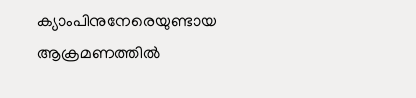ക്യാംപിനുനേരെയുണ്ടായ ആക്രമണത്തിൽ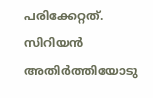പരിക്കേറ്റത്. സിറിയൻ അതിർത്തിയോടു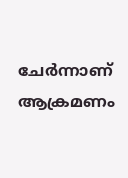ചേർന്നാണ് ആക്രമണം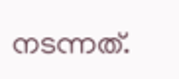നടന്നത്.